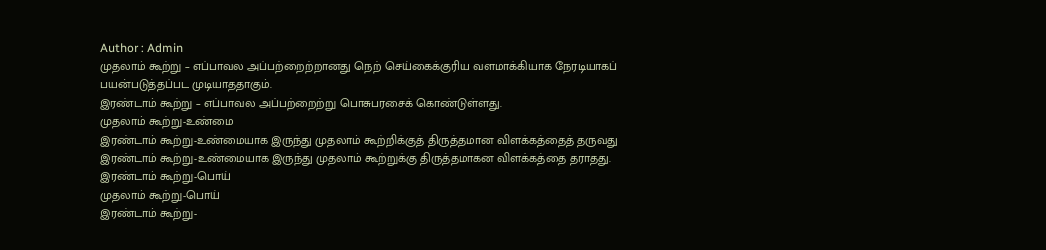Author : Admin
முதலாம் கூற்று – எப்பாவல அப்பற்றைற்றானது நெற் செய்கைக்குரிய வளமாக்கியாக நேரடியாகப் பயன்படுத்தப்பட முடியாததாகும்.
இரண்டாம் கூற்று – எப்பாவல அப்பற்றைற்று பொசுபரசைக் கொண்டுள்ளது.
முதலாம் கூற்று-உண்மை
இரண்டாம் கூற்று-உண்மையாக இருந்து முதலாம் கூற்றிக்குத் திருத்தமான விளக்கத்தைத் தருவது
இரண்டாம் கூற்று-உண்மையாக இருந்து முதலாம் கூற்றுக்கு திருத்தமாகன விளக்கத்தை தராதது.
இரண்டாம் கூற்று-பொய்
முதலாம் கூற்று-பொய்
இரண்டாம் கூற்று-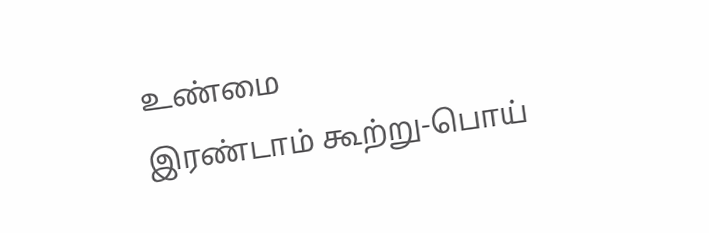உண்மை
இரண்டாம் கூற்று-பொய்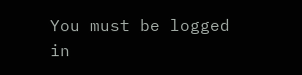You must be logged in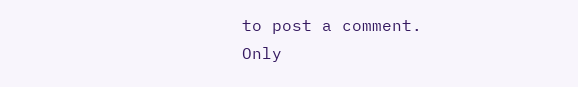to post a comment.
Only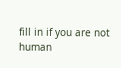fill in if you are not human